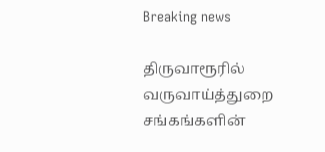Breaking news

திருவாரூரில் வருவாய்த்துறை சங்கங்களின்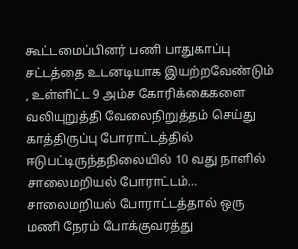கூட்டமைப்பினர் பணி பாதுகாப்பு சட்டத்தை உடனடியாக இயற்றவேண்டும் , உள்ளிட்ட 9 அம்ச கோரிக்கைகளை வலியுறுத்தி வேலைநிறுத்தம் செய்து காத்திருப்பு போராட்டத்தில் ஈடுபட்டிருந்தநிலையில் 10 வது நாளில் சாலைமறியல் போராட்டம்… சாலைமறியல் போராட்டத்தால் ஒரு மணி நேரம் போக்குவரத்து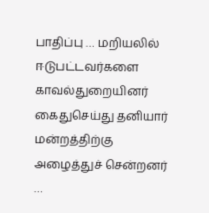பாதிப்பு … மறியலில் ஈடுபட்டவர்களை காவல்துறையினர் கைதுசெய்து தனியார் மன்றத்திற்கு அழைத்துச் சென்றனர் …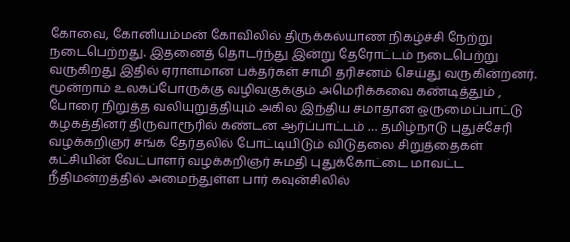கோவை, கோனியம்மன் கோவிலில் திருக்கல்யாண நிகழ்ச்சி நேற்று நடைபெற்றது. இதனைத் தொடர்ந்து இன்று தேரோட்டம் நடைபெற்று வருகிறது இதில் ஏராளமான பக்தர்கள் சாமி தரிசனம் செய்து வருகின்றனர். மூன்றாம் உலகப்போருக்கு வழிவகுக்கும் அமெரிக்கவை கண்டித்தும் , போரை நிறுத்த வலியுறுத்தியும் அகில இந்திய சமாதான ஒருமைப்பாட்டு கழகத்தினர் திருவாரூரில் கண்டன ஆர்ப்பாட்டம் … தமிழ்நாடு புதுச்சேரி வழக்கறிஞர் சங்க தேர்தலில் போட்டியிடும் விடுதலை சிறுத்தைகள் கட்சியின் வேட்பாளர் வழக்கறிஞர் சுமதி புதுக்கோட்டை மாவட்ட நீதிமன்றத்தில் அமைந்துள்ள பார் கவுன்சிலில்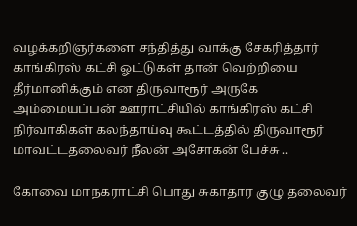வழக்கறிஞர்களை சந்தித்து வாக்கு சேகரித்தார் காங்கிரஸ் கட்சி ஓட்டுகள் தான் வெற்றியை தீர்மானிக்கும் என திருவாரூர் அருகே அம்மையப்பன் ஊராட்சியில் காங்கிரஸ் கட்சி நிர்வாகிகள் கலந்தாய்வு கூட்டத்தில் திருவாரூர் மாவட்டதலைவர் நீலன் அசோகன் பேச்சு ..

கோவை மாநகராட்சி பொது சுகாதார குழு தலைவர்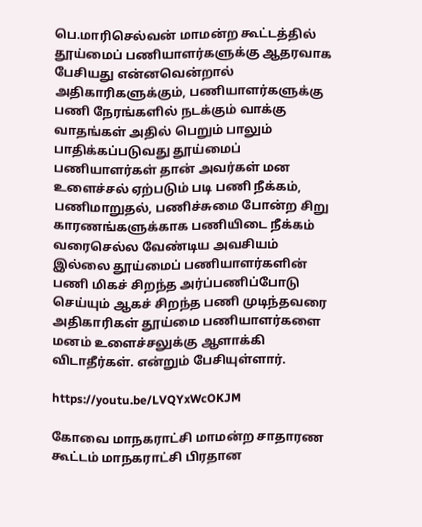பெ.மாரிசெல்வன் மாமன்ற கூட்டத்தில் தூய்மைப் பணியாளர்களுக்கு ஆதரவாக பேசியது என்னவென்றால் அதிகாரிகளுக்கும், பணியாளர்களுக்கு பணி நேரங்களில் நடக்கும் வாக்கு வாதங்கள் அதில் பெறும் பாலும் பாதிக்கப்படுவது தூய்மைப் பணியாளர்கள் தான் அவர்கள் மன உளைச்சல் ஏற்படும் படி பணி நீக்கம், பணிமாறுதல், பணிச்சுமை போன்ற சிறு காரணங்களுக்காக பணியிடை நீக்கம் வரை‌செல்ல வேண்டிய அவசியம் இல்லை தூய்மைப் பணியாளர்களின் பணி மிகச் சிறந்த அர்ப்பணிப்போடு செய்யும் ஆகச் சிறந்த பணி முடிந்தவரை அதிகாரிகள் தூய்மை பணியாளர்களை மனம் உளைச்சலுக்கு ஆளாக்கி விடாதீர்கள். என்றும் பேசியுள்ளார்.

https://youtu.be/LVQYxWcOKJM

கோவை மாநகராட்சி மாமன்ற சாதாரண கூட்டம் மாநகராட்சி பிரதான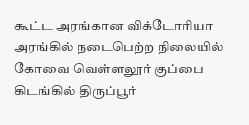கூட்ட அரங்கான விக்டோரியா அரங்கில் நடைபெற்ற நிலையில் கோவை வெள்ளலூர் குப்பை கிடங்கில் திருப்பூர்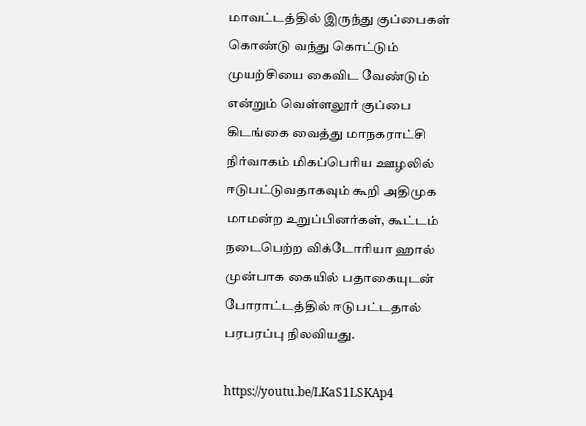மாவட்டத்தில் இருந்து குப்பைகள் கொண்டு வந்து கொட்டும் முயற்சியை கைவிட வேண்டும் என்றும் வெள்ளலூர் குப்பை கிடங்கை வைத்து மாநகராட்சி நிர்வாகம் மிகப்பெரிய ஊழலில் ஈடுபட்டுவதாகவும் கூறி அதிமுக மாமன்ற உறுப்பினர்கள், கூட்டம் நடைபெற்ற விக்டோரியா ஹால் முன்பாக கையில் பதாகையுடன் போராட்டத்தில் ஈடுபட்டதால் பரபரப்பு நிலவியது.

https://youtu.be/LKaS1LSKAp4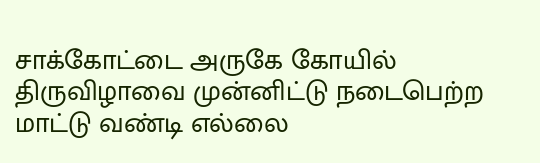சாக்கோட்டை அருகே கோயில் திருவிழாவை முன்னிட்டு நடைபெற்ற மாட்டு வண்டி எல்லை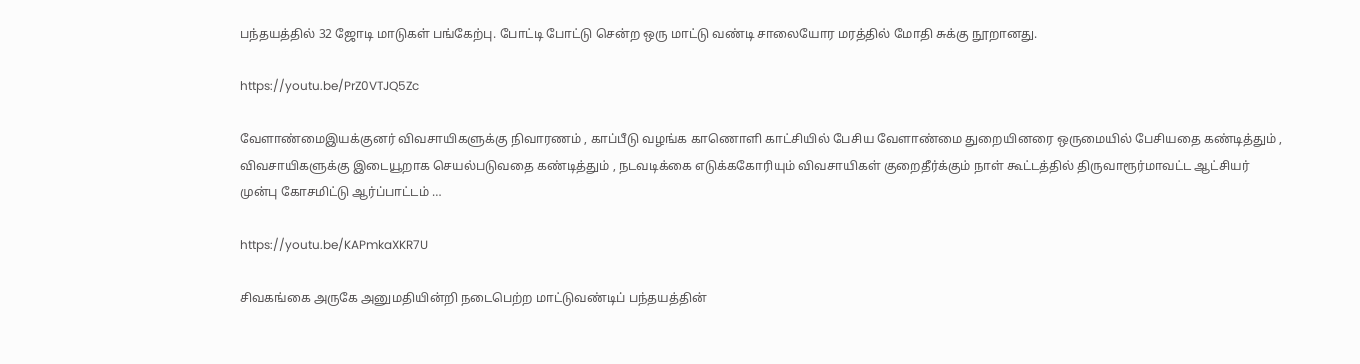பந்தயத்தில் 32 ஜோடி மாடுகள் பங்கேற்பு. போட்டி போட்டு சென்ற ஒரு மாட்டு வண்டி சாலையோர மரத்தில் மோதி சுக்கு நூறானது.

https://youtu.be/PrZ0VTJQ5Zc

வேளாண்மைஇயக்குனர் விவசாயிகளுக்கு நிவாரணம் , காப்பீடு வழங்க காணொளி காட்சியில் பேசிய வேளாண்மை துறையினரை ஒருமையில் பேசியதை கண்டித்தும் , விவசாயிகளுக்கு இடையூறாக செயல்படுவதை கண்டித்தும் , நடவடிக்கை எடுக்ககோரியும் விவசாயிகள் குறைதீர்க்கும் நாள் கூட்டத்தில் திருவாரூர்மாவட்ட ஆட்சியர் முன்பு கோசமிட்டு ஆர்ப்பாட்டம் …

https://youtu.be/KAPmkaXKR7U

சிவகங்கை அருகே அனுமதியின்றி நடைபெற்ற மாட்டுவண்டிப் பந்தயத்தின்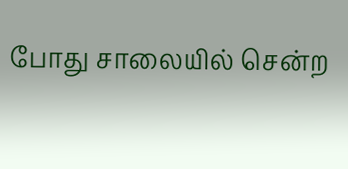போது சாலையில் சென்ற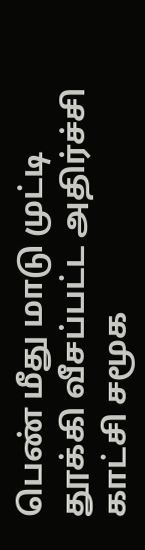பெண் மீது மாடு முட்டி தூக்கி வீசப்பட்ட அதிர்ச்சி காட்சி சமூக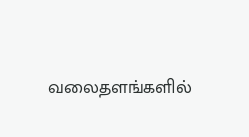வலைதளங்களில்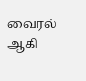வைரல் ஆகி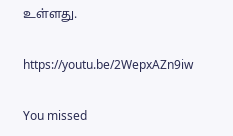உள்ளது.

https://youtu.be/2WepxAZn9iw

You missed